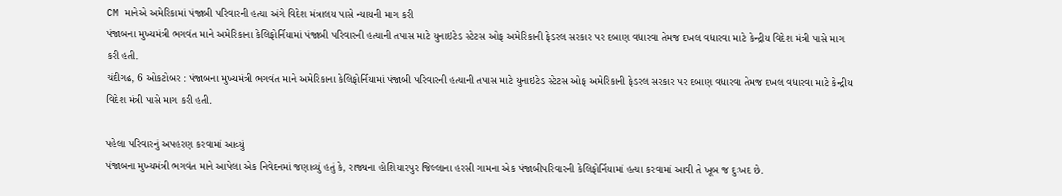CM માનેએ અમેરિકામાં પંજાબી પરિવારની હત્યા અંગે વિદેશ મંત્રાલય પાસે ન્યાયની માગ કરી
પંજાબના મુખ્યમંત્રી ભગવંત માને અમેરિકાના કેલિફોર્નિયામાં પંજાબી પરિવારની હત્યાની તપાસ માટે યુનાઇટેડ સ્ટેટસ ઓફ અમેરિકાની ફેડરલ સરકાર પર દબાણ વધારવા તેમજ દખલ વધારવા માટે કેન્દ્રીય વિદેશ મંત્રી પાસે માગ કરી હતી.
ચંદીગઢ, 6 ઓકટોબર : પંજાબના મુખ્યમંત્રી ભગવંત માને અમેરિકાના કેલિફોર્નિયામાં પંજાબી પરિવારની હત્યાની તપાસ માટે યુનાઇટેડ સ્ટેટસ ઓફ અમેરિકાની ફેડરલ સરકાર પર દબાણ વધારવા તેમજ દખલ વધારવા માટે કેન્દ્રીય વિદેશ મંત્રી પાસે માગ કરી હતી.

પહેલા પરિવારનું અપહરણ કરવામાં આવ્યું
પંજાબના મુખ્યમંત્રી ભગવંત માને આપેલા એક નિવેદનમાં જણાવ્યું હતું કે, રાજ્યના હોશિયારપુર જિલ્લાના હરસી ગામના એક પંજાબીપરિવારની કેલિફોર્નિયામાં હત્યા કરવામાં આવી તે ખૂબ જ દુઃખદ છે.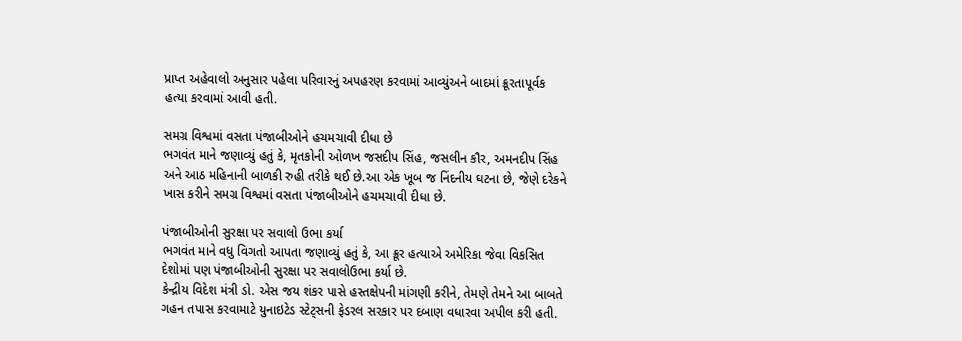પ્રાપ્ત અહેવાલો અનુસાર પહેલા પરિવારનું અપહરણ કરવામાં આવ્યુંઅને બાદમાં ક્રૂરતાપૂર્વક હત્યા કરવામાં આવી હતી.

સમગ્ર વિશ્વમાં વસતા પંજાબીઓને હચમચાવી દીધા છે
ભગવંત માને જણાવ્યું હતું કે, મૃતકોની ઓળખ જસદીપ સિંહ, જસલીન કૌર, અમનદીપ સિંહ અને આઠ મહિનાની બાળકી રુહી તરીકે થઈ છે.આ એક ખૂબ જ નિંદનીય ઘટના છે, જેણે દરેકને ખાસ કરીને સમગ્ર વિશ્વમાં વસતા પંજાબીઓને હચમચાવી દીધા છે.

પંજાબીઓની સુરક્ષા પર સવાલો ઉભા કર્યા
ભગવંત માને વધુ વિગતો આપતા જણાવ્યું હતું કે, આ ક્રૂર હત્યાએ અમેરિકા જેવા વિકસિત દેશોમાં પણ પંજાબીઓની સુરક્ષા પર સવાલોઉભા કર્યા છે.
કેન્દ્રીય વિદેશ મંત્રી ડો. એસ જય શંકર પાસે હસ્તક્ષેપની માંગણી કરીને, તેમણે તેમને આ બાબતે ગહન તપાસ કરવામાટે યુનાઇટેડ સ્ટેટ્સની ફેડરલ સરકાર પર દબાણ વધારવા અપીલ કરી હતી.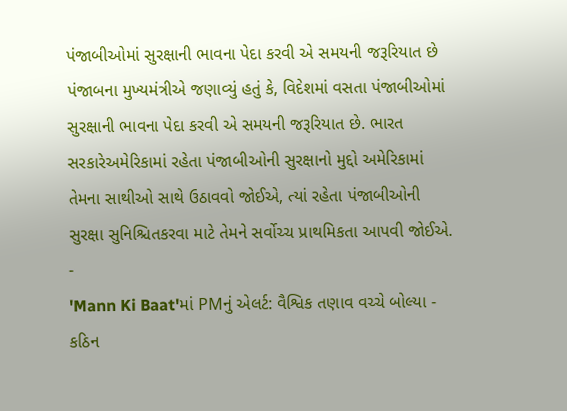પંજાબીઓમાં સુરક્ષાની ભાવના પેદા કરવી એ સમયની જરૂરિયાત છે
પંજાબના મુખ્યમંત્રીએ જણાવ્યું હતું કે, વિદેશમાં વસતા પંજાબીઓમાં સુરક્ષાની ભાવના પેદા કરવી એ સમયની જરૂરિયાત છે. ભારત સરકારેઅમેરિકામાં રહેતા પંજાબીઓની સુરક્ષાનો મુદ્દો અમેરિકામાં તેમના સાથીઓ સાથે ઉઠાવવો જોઈએ, ત્યાં રહેતા પંજાબીઓની સુરક્ષા સુનિશ્ચિતકરવા માટે તેમને સર્વોચ્ચ પ્રાથમિકતા આપવી જોઈએ.
-
'Mann Ki Baat'માં PMનું એલર્ટ: વૈશ્વિક તણાવ વચ્ચે બોલ્યા - કઠિન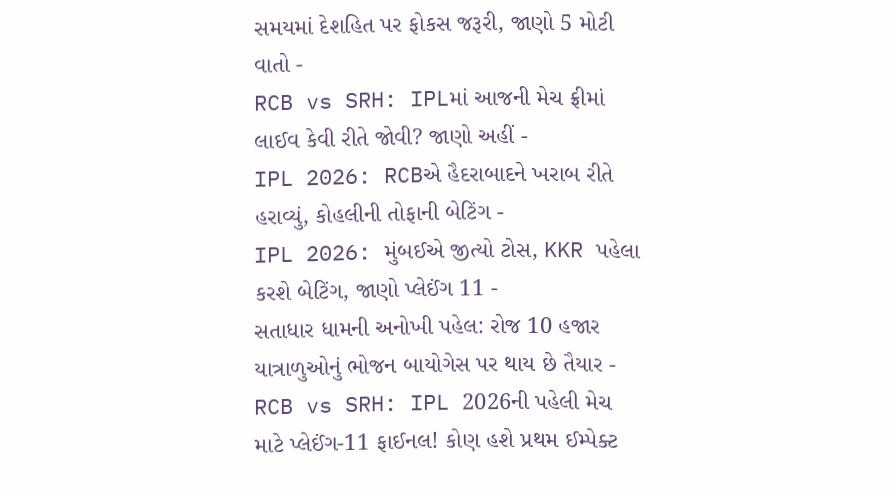સમયમાં દેશહિત પર ફોકસ જરૂરી, જાણો 5 મોટી વાતો -
RCB vs SRH: IPLમાં આજની મેચ ફ્રીમાં લાઈવ કેવી રીતે જોવી? જાણો અહીં -
IPL 2026: RCBએ હૈદરાબાદને ખરાબ રીતે હરાવ્યું, કોહલીની તોફાની બેટિંગ -
IPL 2026: મુંબઈએ જીત્યો ટોસ, KKR પહેલા કરશે બેટિંગ, જાણો પ્લેઈંગ 11 -
સતાધાર ધામની અનોખી પહેલ: રોજ 10 હજાર યાત્રાળુઓનું ભોજન બાયોગેસ પર થાય છે તૈયાર -
RCB vs SRH: IPL 2026ની પહેલી મેચ માટે પ્લેઈંગ-11 ફાઈનલ! કોણ હશે પ્રથમ ઈમ્પેક્ટ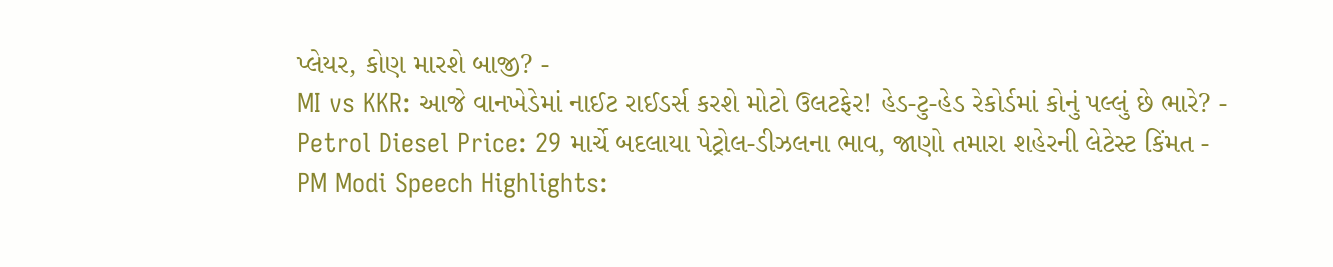પ્લેયર, કોણ મારશે બાજી? -
MI vs KKR: આજે વાનખેડેમાં નાઈટ રાઈડર્સ કરશે મોટો ઉલટફેર! હેડ-ટુ-હેડ રેકોર્ડમાં કોનું પલ્લું છે ભારે? -
Petrol Diesel Price: 29 માર્ચે બદલાયા પેટ્રોલ-ડીઝલના ભાવ, જાણો તમારા શહેરની લેટેસ્ટ કિંમત -
PM Modi Speech Highlights: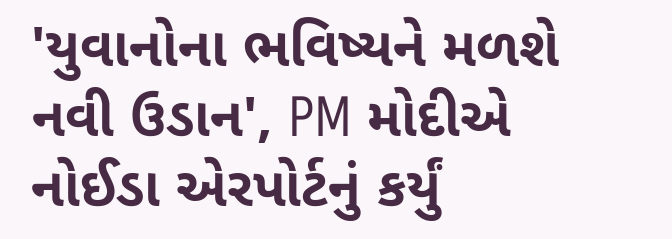'યુવાનોના ભવિષ્યને મળશે નવી ઉડાન', PM મોદીએ નોઈડા એરપોર્ટનું કર્યું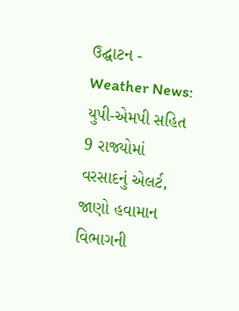ઉદ્ઘાટન -
Weather News: યુપી-એમપી સહિત 9 રાજ્યોમાં વરસાદનું એલર્ટ, જાણો હવામાન વિભાગની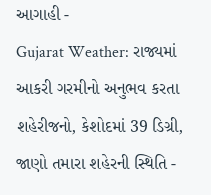આગાહી -
Gujarat Weather: રાજ્યમાં આકરી ગરમીનો અનુભવ કરતા શહેરીજનો, કેશોદમાં 39 ડિગ્રી, જાણો તમારા શહેરની સ્થિતિ -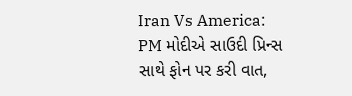Iran Vs America: PM મોદીએ સાઉદી પ્રિન્સ સાથે ફોન પર કરી વાત,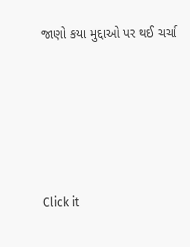જાણો કયા મુદ્દાઓ પર થઈ ચર્ચા






Click it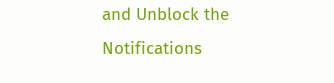and Unblock the Notifications